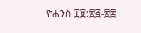ዮሐንስ ፲፱:፳፭-፳፰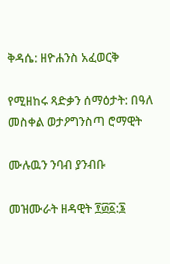ቅዳሴ: ዘዮሐንስ አፈወርቅ

የሚዘከሩ ጻድቃን ሰማዕታት: በዓለ መስቀል ወታዖግንስጣ ሮማዊት

ሙሉዉን ንባብ ያንብቡ

መዝሙራት ዘዳዊት ፻፴፩:፮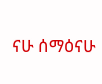ናሁ ሰማዕናሁ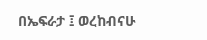በኤፍራታ ፤ ወረከብናሁ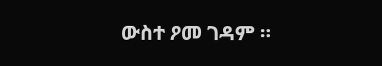ውስተ ዖመ ገዳም ።